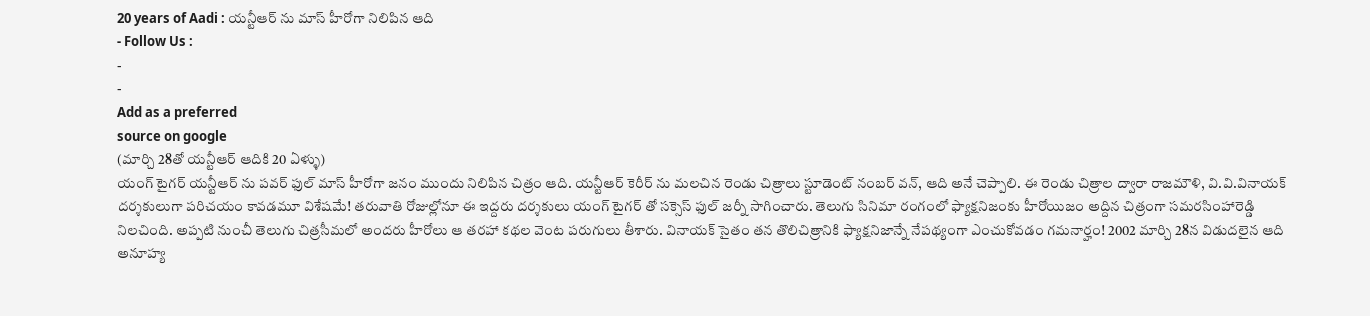20 years of Aadi : యన్టీఆర్ ను మాస్ హీరోగా నిలిపిన ఆది
- Follow Us :
-
-
Add as a preferred
source on google
(మార్చి 28తో యన్టీఆర్ ఆదికి 20 ఏళ్ళు)
యంగ్ టైగర్ యన్టీఆర్ ను పవర్ ఫుల్ మాస్ హీరోగా జనం ముందు నిలిపిన చిత్రం ఆది. యన్టీఆర్ కెరీర్ ను మలచిన రెండు చిత్రాలు స్టూడెంట్ నంబర్ వన్, ఆది అనే చెప్పాలి. ఈ రెండు చిత్రాల ద్వారా రాజమౌళి, వి.వి.వినాయక్ దర్శకులుగా పరిచయం కావడమూ విశేషమే! తరువాతి రోజుల్లోనూ ఈ ఇద్దరు దర్శకులు యంగ్ టైగర్ తో సక్సెస్ ఫుల్ జర్నీ సాగించారు. తెలుగు సినిమా రంగంలో ఫ్యాక్షనిజంకు హీరోయిజం అద్దిన చిత్రంగా సమరసింహారెడ్డి నిలచింది. అప్పటి నుంచీ తెలుగు చిత్రసీమలో అందరు హీరోలు ఆ తరహా కథల వెంట పరుగులు తీశారు. వినాయక్ సైతం తన తొలిచిత్రానికి ఫ్యాక్షనిజాన్నే నేపథ్యంగా ఎంచుకోవడం గమనార్హం! 2002 మార్చి 28న విడుదలైన ఆది అనూహ్య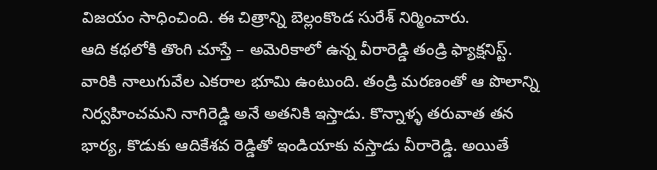విజయం సాధించింది. ఈ చిత్రాన్ని బెల్లంకొండ సురేశ్ నిర్మించారు.
ఆది కథలోకి తొంగి చూస్తే – అమెరికాలో ఉన్న వీరారెడ్డి తండ్రి ఫ్యాక్షనిస్ట్. వారికి నాలుగువేల ఎకరాల భూమి ఉంటుంది. తండ్రి మరణంతో ఆ పొలాన్ని నిర్వహించమని నాగిరెడ్డి అనే అతనికి ఇస్తాడు. కొన్నాళ్ళ తరువాత తన భార్య, కొడుకు ఆదికేశవ రెడ్డితో ఇండియాకు వస్తాడు వీరారెడ్డి. అయితే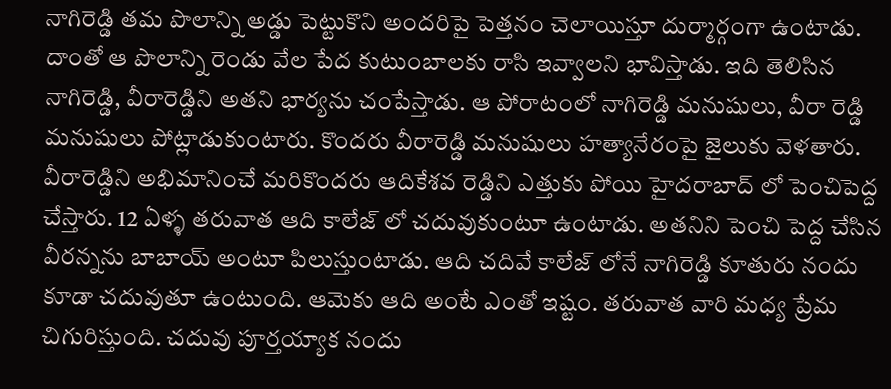నాగిరెడ్డి తమ పొలాన్ని అడ్డు పెట్టుకొని అందరిపై పెత్తనం చెలాయిస్తూ దుర్మార్గంగా ఉంటాడు. దాంతో ఆ పొలాన్ని రెండు వేల పేద కుటుంబాలకు రాసి ఇవ్వాలని భావిస్తాడు. ఇది తెలిసిన నాగిరెడ్డి, వీరారెడ్డిని అతని భార్యను చంపేస్తాడు. ఆ పోరాటంలో నాగిరెడ్డి మనుషులు, వీరా రెడ్డి మనుషులు పోట్లాడుకుంటారు. కొందరు వీరారెడ్డి మనుషులు హత్యానేరంపై జైలుకు వెళతారు. వీరారెడ్డిని అభిమానించే మరికొందరు ఆదికేశవ రెడ్డిని ఎత్తుకు పోయి హైదరాబాద్ లో పెంచిపెద్ద చేస్తారు. 12 ఏళ్ళ తరువాత ఆది కాలేజ్ లో చదువుకుంటూ ఉంటాడు. అతనిని పెంచి పెద్ద చేసిన వీరన్నను బాబాయ్ అంటూ పిలుస్తుంటాడు. ఆది చదివే కాలేజ్ లోనే నాగిరెడ్డి కూతురు నందు కూడా చదువుతూ ఉంటుంది. ఆమెకు ఆది అంటే ఎంతో ఇష్టం. తరువాత వారి మధ్య ప్రేమ చిగురిస్తుంది. చదువు పూర్తయ్యాక నందు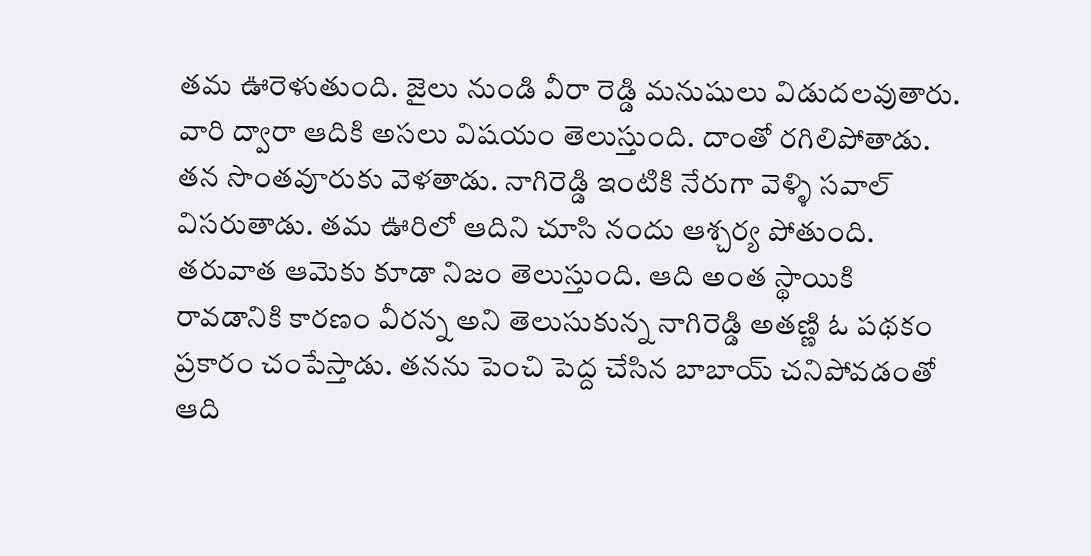తమ ఊరెళుతుంది. జైలు నుండి వీరా రెడ్డి మనుషులు విడుదలవుతారు. వారి ద్వారా ఆదికి అసలు విషయం తెలుస్తుంది. దాంతో రగిలిపోతాడు. తన సొంతవూరుకు వెళతాడు. నాగిరెడ్డి ఇంటికి నేరుగా వెళ్ళి సవాల్ విసరుతాడు. తమ ఊరిలో ఆదిని చూసి నందు ఆశ్చర్య పోతుంది. తరువాత ఆమెకు కూడా నిజం తెలుస్తుంది. ఆది అంత స్థాయికి రావడానికి కారణం వీరన్న అని తెలుసుకున్న నాగిరెడ్డి అతణ్ణి ఓ పథకం ప్రకారం చంపేస్తాడు. తనను పెంచి పెద్ద చేసిన బాబాయ్ చనిపోవడంతో ఆది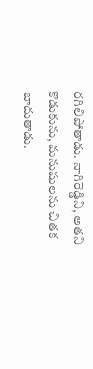రగిలిపోతాడు. నాగిరెడ్డిని, అతని కొడుకును, మనుషులను చితక బాదుతాడు.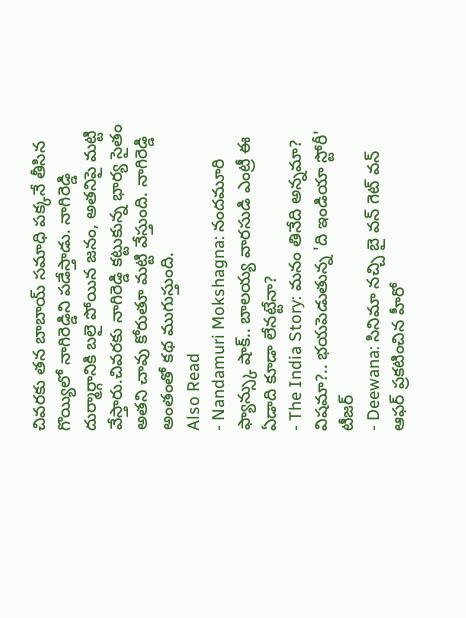చివరకు తన బాబాయ్ సమాధి పక్కనే తీసిన గొయ్యిలో నాగిరెడ్డిని పడేస్తాడు. నాగిరెడ్డి దుర్మార్గానికి బలై పోయిన జనం, అతనిపై మట్టి వేస్తారు.చివరకు నాగిరెడ్డి కట్టుకున్న భార్య సైతం అతని చావు కోరుతూ మట్టి వేస్తుంది. నాగిరెడ్డి అంతంతో కథ ముగుస్తుంది.
Also Read
- Nandamuri Mokshagna: నందమూరి ఫ్యాన్స్కు షాక్.. బాలయ్య వారసుడి ఎంట్రీ ఈ ఏడాది కూడా లేనట్టేనా?
- The India Story: మనం తినేది అన్నమా? విషమా?.. భయపెడుతున్న 'ది ఇండియా స్టోరీ' టీజర్
- Deewana: సినిమా నచ్చి బై వన్ గెట్ వన్ ఆఫర్ ప్రకటించిన హీరో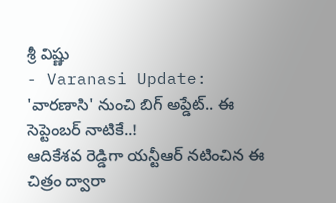శ్రీ విష్ణు
- Varanasi Update: 'వారణాసి' నుంచి బిగ్ అప్డేట్.. ఈ సెప్టెంబర్ నాటికే..!
ఆదికేశవ రెడ్డిగా యన్టీఆర్ నటించిన ఈ చిత్రం ద్వారా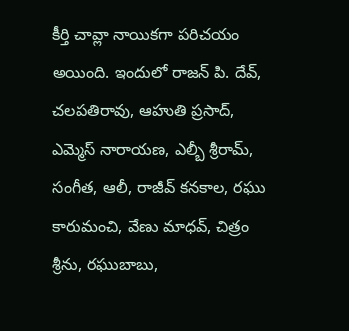కీర్తి చావ్లా నాయికగా పరిచయం అయింది. ఇందులో రాజన్ పి. దేవ్, చలపతిరావు, ఆహుతి ప్రసాద్, ఎమ్మెస్ నారాయణ, ఎల్బీ శ్రీరామ్, సంగీత, ఆలీ, రాజీవ్ కనకాల, రఘు కారుమంచి, వేణు మాధవ్, చిత్రం శ్రీను, రఘుబాబు,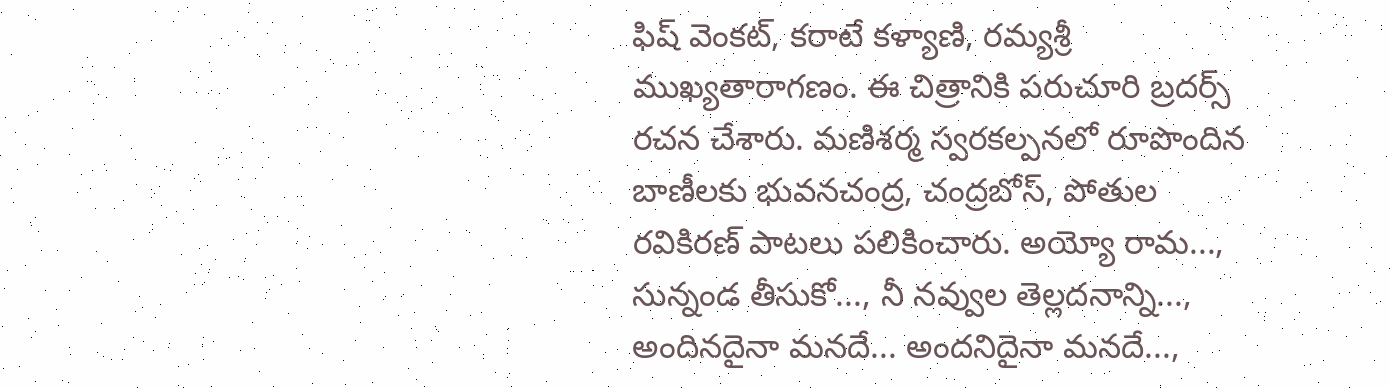ఫిష్ వెంకట్, కరాటే కళ్యాణి, రమ్యశ్రీ ముఖ్యతారాగణం. ఈ చిత్రానికి పరుచూరి బ్రదర్స్ రచన చేశారు. మణిశర్మ స్వరకల్పనలో రూపొందిన బాణీలకు భువనచంద్ర, చంద్రబోస్, పోతుల రవికిరణ్ పాటలు పలికించారు. అయ్యో రామ..., సున్నండ తీసుకో..., నీ నవ్వుల తెల్లదనాన్ని..., అందినదైనా మనదే... అందనిదైనా మనదే...,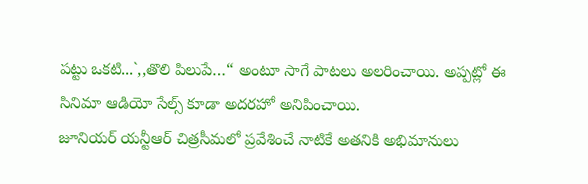పట్టు ఒకటి...`,,తొలి పిలుపే…“ అంటూ సాగే పాటలు అలరించాయి. అప్పట్లో ఈ సినిమా ఆడియో సేల్స్ కూడా అదరహో అనిపించాయి.
జూనియర్ యన్టీఆర్ చిత్రసీమలో ప్రవేశించే నాటికే అతనికి అభిమానులు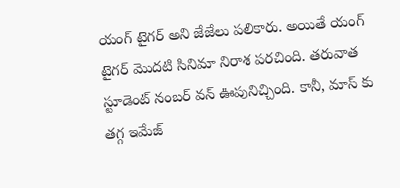యంగ్ టైగర్ అని జేజేలు పలికారు. అయితే యంగ్ టైగర్ మొదటి సినిమా నిరాశ పరచింది. తరువాత స్టూడెంట్ నంబర్ వన్ ఊపునిచ్చింది. కానీ, మాస్ కు తగ్గ ఇమేజ్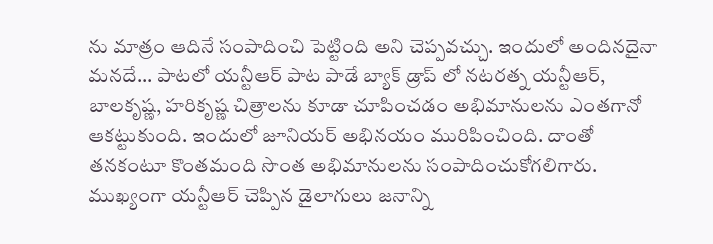ను మాత్రం ఆదినే సంపాదించి పెట్టింది అని చెప్పవచ్చు. ఇందులో అందినదైనా మనదే... పాటలో యన్టీఆర్ పాట పాడే బ్యాక్ డ్రాప్ లో నటరత్న యన్టీఆర్, బాలకృష్ణ, హరికృష్ణ చిత్రాలను కూడా చూపించడం అభిమానులను ఎంతగానో ఆకట్టుకుంది. ఇందులో జూనియర్ అభినయం మురిపించింది. దాంతో తనకంటూ కొంతమంది సొంత అభిమానులను సంపాదించుకోగలిగారు. ముఖ్యంగా యన్టీఆర్ చెప్పిన డైలాగులు జనాన్ని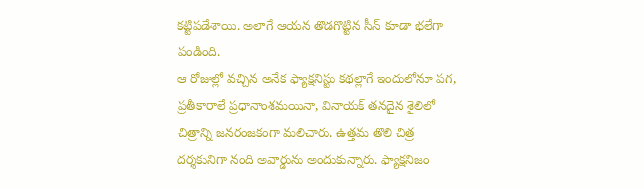కట్టిపడేశాయి. అలాగే ఆయన తొడగొట్టిన సీన్ కూడా భలేగా పండింది.
ఆ రోజుల్లో వచ్చిన అనేక ఫ్యాక్షనిస్టు కథల్లాగే ఇందులోనూ పగ, ప్రతీకారాలే ప్రధానాంశమయినా, వినాయక్ తనదైన శైలిలో చిత్రాన్ని జనరంజకంగా మలిచారు. ఉత్తమ తొలి చిత్ర దర్శకునిగా నంది అవార్డును అందుకున్నారు. ఫ్యాక్షనిజం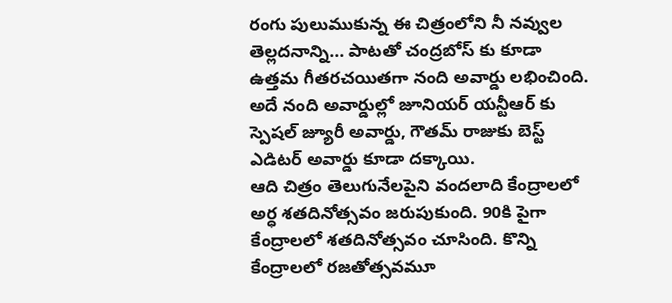రంగు పులుముకున్న ఈ చిత్రంలోని నీ నవ్వుల తెల్లదనాన్ని... పాటతో చంద్రబోస్ కు కూడా ఉత్తమ గీతరచయితగా నంది అవార్డు లభించింది. అదే నంది అవార్డుల్లో జూనియర్ యన్టీఆర్ కు స్పెషల్ జ్యూరీ అవార్డు, గౌతమ్ రాజుకు బెస్ట్ ఎడిటర్ అవార్డు కూడా దక్కాయి.
ఆది చిత్రం తెలుగునేలపైని వందలాది కేంద్రాలలో అర్ధ శతదినోత్సవం జరుపుకుంది. 90కి పైగా కేంద్రాలలో శతదినోత్సవం చూసింది. కొన్ని కేంద్రాలలో రజతోత్సవమూ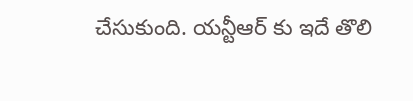చేసుకుంది. యన్టీఆర్ కు ఇదే తొలి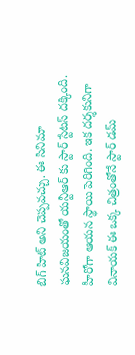బిగ్ హిట్ అని చెప్పవచ్చు. ఈ సినిమా ఘనవిజయంతో యన్టీఆర్ కు స్టార్ స్టేటస్ దక్కింది. హీరోగా ఆయన స్థాయి పెరిగింది. ఇక దర్శకునిగా వినాయక్ ఈ ఒక్క చిత్రంతోనే స్టార్ డమ్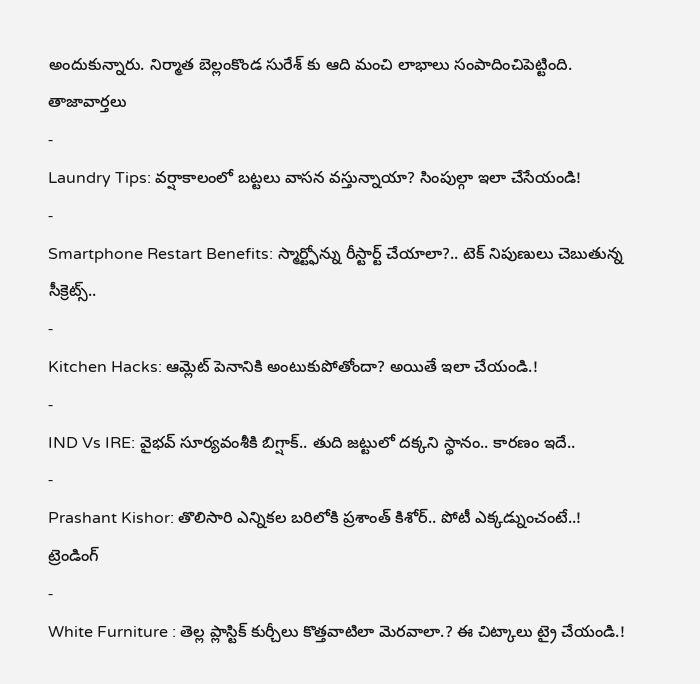అందుకున్నారు. నిర్మాత బెల్లంకొండ సురేశ్ కు ఆది మంచి లాభాలు సంపాదించిపెట్టింది.
తాజావార్తలు
-
Laundry Tips: వర్షాకాలంలో బట్టలు వాసన వస్తున్నాయా? సింపుల్గా ఇలా చేసేయండి!
-
Smartphone Restart Benefits: స్మార్ట్ఫోన్ను రీస్టార్ట్ చేయాలా?.. టెక్ నిపుణులు చెబుతున్న సీక్రెట్స్..
-
Kitchen Hacks: ఆమ్లెట్ పెనానికి అంటుకుపోతోందా? అయితే ఇలా చేయండి.!
-
IND Vs IRE: వైభవ్ సూర్యవంశీకి బిగ్షాక్.. తుది జట్టులో దక్కని స్థానం.. కారణం ఇదే..
-
Prashant Kishor: తొలిసారి ఎన్నికల బరిలోకి ప్రశాంత్ కిశోర్.. పోటీ ఎక్కడ్నుంచంటే..!
ట్రెండింగ్
-
White Furniture : తెల్ల ప్లాస్టిక్ కుర్చీలు కొత్తవాటిలా మెరవాలా.? ఈ చిట్కాలు ట్రై చేయండి.!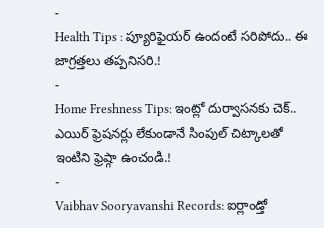-
Health Tips : ప్యూరిఫైయర్ ఉందంటే సరిపోదు.. ఈ జాగ్రత్తలు తప్పనిసరి.!
-
Home Freshness Tips: ఇంట్లో దుర్వాసనకు చెక్.. ఎయిర్ ఫ్రెషనర్లు లేకుండానే సింపుల్ చిట్కాలతో ఇంటిని ఫ్రెష్గా ఉంచండి.!
-
Vaibhav Sooryavanshi Records: ఐర్లాండ్తో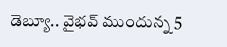డెబ్యూ.. వైభవ్ ముందున్న 5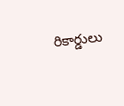రికార్డులు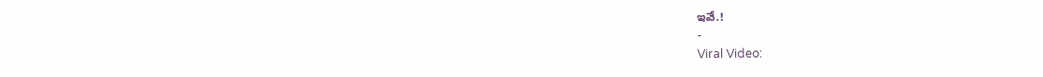ఇవే.!
-
Viral Video: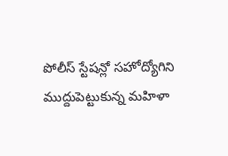పోలీస్ స్టేషన్లో సహోద్యోగిని ముద్దుపెట్టుకున్న మహిళా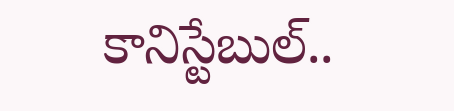కానిస్టేబుల్..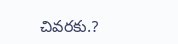చివరకు.?